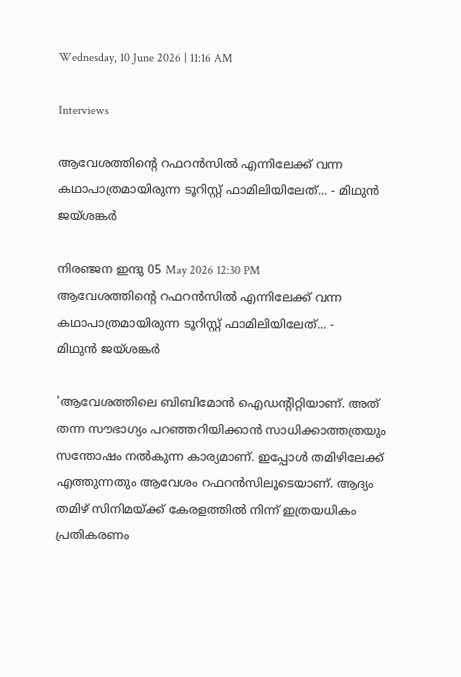Wednesday, 10 June 2026 | 11:16 AM

Interviews

ആവേശത്തിന്റെ റഫറന്‍സില്‍ എന്നിലേക്ക് വന്ന കഥാപാത്രമായിരുന്ന ടൂറിസ്റ്റ് ഫാമിലിയിലേത്... - മിഥുന്‍ ജയ്ശങ്കര്‍

നിരഞ്ജന ഇന്ദു 05 May 2026 12:30 PM
ആവേശത്തിന്റെ റഫറന്‍സില്‍ എന്നിലേക്ക് വന്ന കഥാപാത്രമായിരുന്ന ടൂറിസ്റ്റ് ഫാമിലിയിലേത്... -
മിഥുന്‍ ജയ്ശങ്കര്‍

'ആവേശത്തിലെ ബിബിമോന്‍ ഐഡന്റിറ്റിയാണ്. അത് തന്ന സൗഭാഗ്യം പറഞ്ഞറിയിക്കാന്‍ സാധിക്കാത്തത്രയും സന്തോഷം നല്‍കുന്ന കാര്യമാണ്. ഇപ്പോള്‍ തമിഴിലേക്ക് എത്തുന്നതും ആവേശം റഫറന്‍സിലൂടെയാണ്. ആദ്യം തമിഴ് സിനിമയ്ക്ക് കേരളത്തില്‍ നിന്ന് ഇത്രയധികം പ്രതികരണം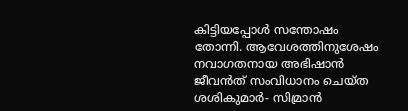കിട്ടിയപ്പോള്‍ സന്തോഷം തോന്നി. ആവേശത്തിനുശേഷം നവാഗതനായ അഭിഷാന്‍ ജീവന്‍ത് സംവിധാനം ചെയ്ത ശശികുമാര്‍- സിമ്രാന്‍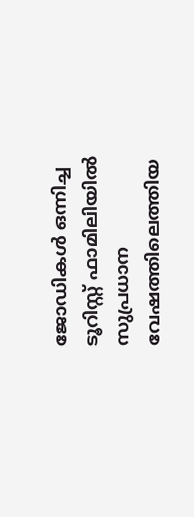ജോഡികള്‍ ഒന്നിച്ച ടൂറിസ്റ്റ് ഫാമിലിയില്‍ സുപ്രധാന വേഷത്തിലെത്തിയ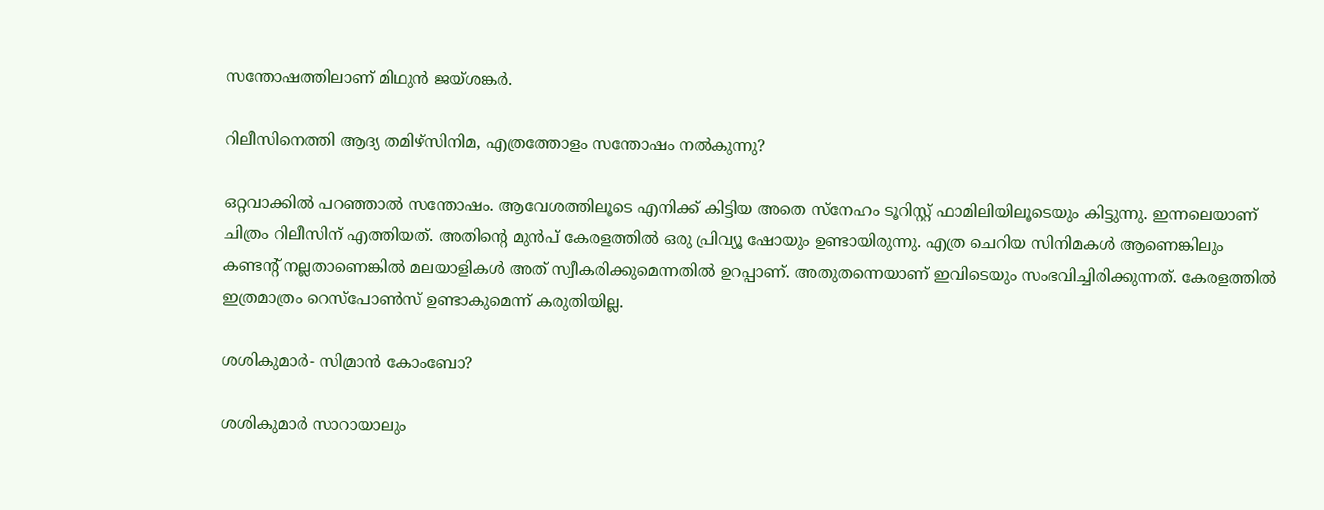സന്തോഷത്തിലാണ് മിഥുന്‍ ജയ്ശങ്കര്‍.

റിലീസിനെത്തി ആദ്യ തമിഴ്‌സിനിമ, എത്രത്തോളം സന്തോഷം നല്‍കുന്നു?

ഒറ്റവാക്കില്‍ പറഞ്ഞാല്‍ സന്തോഷം. ആവേശത്തിലൂടെ എനിക്ക് കിട്ടിയ അതെ സ്‌നേഹം ടൂറിസ്റ്റ് ഫാമിലിയിലൂടെയും കിട്ടുന്നു. ഇന്നലെയാണ് ചിത്രം റിലീസിന് എത്തിയത്. അതിന്റെ മുന്‍പ് കേരളത്തില്‍ ഒരു പ്രിവ്യൂ ഷോയും ഉണ്ടായിരുന്നു. എത്ര ചെറിയ സിനിമകള്‍ ആണെങ്കിലും കണ്ടന്റ് നല്ലതാണെങ്കില്‍ മലയാളികള്‍ അത് സ്വീകരിക്കുമെന്നതില്‍ ഉറപ്പാണ്. അതുതന്നെയാണ് ഇവിടെയും സംഭവിച്ചിരിക്കുന്നത്. കേരളത്തില്‍ ഇത്രമാത്രം റെസ്‌പോണ്‍സ് ഉണ്ടാകുമെന്ന് കരുതിയില്ല.

ശശികുമാര്‍- സിമ്രാന്‍ കോംബോ?

ശശികുമാര്‍ സാറായാലും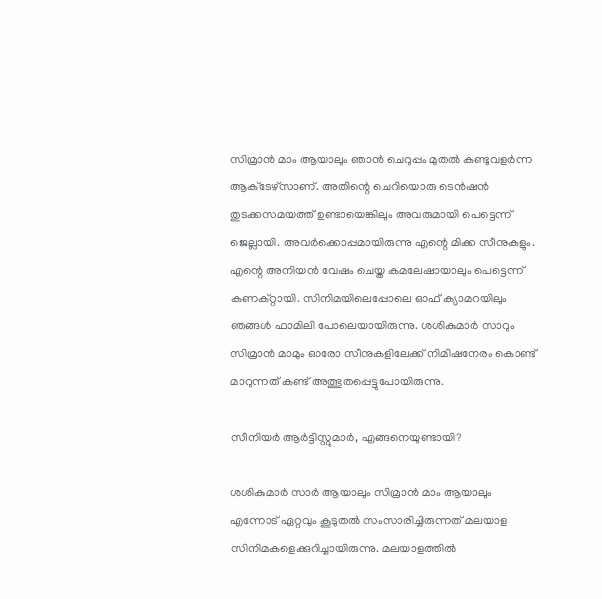സിമ്രാന്‍ മാം ആയാലും ഞാന്‍ ചെറുപ്പം മുതല്‍ കണ്ടുവളര്‍ന്ന ആക്‌ടേഴ്‌സാണ്. അതിന്റെ ചെറിയൊരു ടെന്‍ഷന്‍ തുടക്കസമയത്ത് ഉണ്ടായെങ്കിലും അവരുമായി പെട്ടെന്ന് ജെല്ലായി. അവര്‍ക്കൊപ്പമായിരുന്നു എന്റെ മിക്ക സീനുകളും. എന്റെ അനിയന്‍ വേഷം ചെയ്ത കമലേഷായാലും പെട്ടെന്ന് കണക്റ്റായി. സിനിമയിലെപ്പോലെ ഓഫ് ക്യാമറയിലും ഞങ്ങള്‍ ഫാമിലി പോലെയായിരുന്നു. ശശികുമാര്‍ സാറും സിമ്രാന്‍ മാമും ഓരോ സീനുകളിലേക്ക് നിമിഷനേരം കൊണ്ട് മാറുന്നത് കണ്ട് അത്ഭുതപ്പെട്ടുപോയിരുന്നു.

സീനിയര്‍ ആര്‍ട്ടിസ്റ്റുമാര്‍, എങ്ങനെയുണ്ടായി?

ശശികുമാര്‍ സാര്‍ ആയാലും സിമ്രാന്‍ മാം ആയാലും എന്നോട് ഏറ്റവും കൂടുതല്‍ സംസാരിച്ചിരുന്നത് മലയാള സിനിമകളെക്കുറിച്ചായിരുന്നു. മലയാളത്തില്‍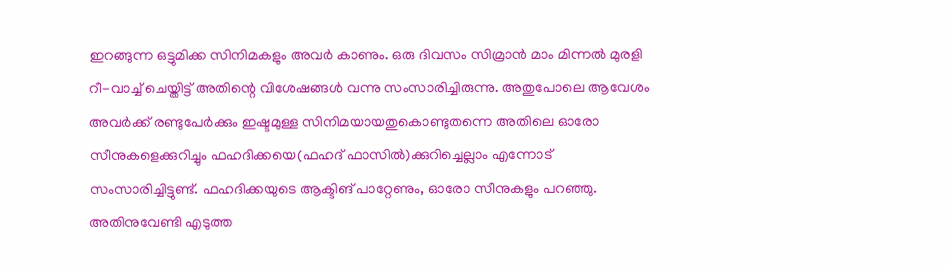ഇറങ്ങുന്ന ഒട്ടുമിക്ക സിനിമകളും അവര്‍ കാണും. ഒരു ദിവസം സിമ്രാന്‍ മാം മിന്നല്‍ മുരളി റീ-വാച്ച് ചെയ്തിട്ട് അതിന്റെ വിശേഷങ്ങള്‍ വന്നു സംസാരിച്ചിരുന്നു. അതുപോലെ ആവേശം അവര്‍ക്ക് രണ്ടുപേര്‍ക്കും ഇഷ്ടമുള്ള സിനിമയായതുകൊണ്ടുതന്നെ അതിലെ ഓരോ സീനുകളെക്കുറിച്ചും ഫഹദിക്കയെ(ഫഹദ് ഫാസില്‍)ക്കുറിച്ചെല്ലാം എന്നോട് സംസാരിച്ചിട്ടുണ്ട്. ഫഹദിക്കയുടെ ആക്ടിങ് പാറ്റേണും, ഓരോ സീനുകളും പറഞ്ഞു. അതിനുവേണ്ടി എടുത്ത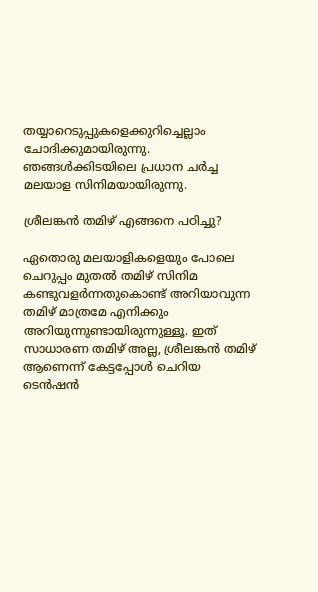തയ്യാറെടുപ്പുകളെക്കുറിച്ചെല്ലാം ചോദിക്കുമായിരുന്നു. ഞങ്ങള്‍ക്കിടയിലെ പ്രധാന ചര്‍ച്ച മലയാള സിനിമയായിരുന്നു.

ശ്രീലങ്കന്‍ തമിഴ് എങ്ങനെ പഠിച്ചു?

ഏതൊരു മലയാളികളെയും പോലെ ചെറുപ്പം മുതല്‍ തമിഴ് സിനിമ കണ്ടുവളര്‍ന്നതുകൊണ്ട് അറിയാവുന്ന തമിഴ് മാത്രമേ എനിക്കും അറിയുന്നുണ്ടായിരുന്നുള്ളൂ. ഇത് സാധാരണ തമിഴ് അല്ല, ശ്രീലങ്കന്‍ തമിഴ് ആണെന്ന് കേട്ടപ്പോള്‍ ചെറിയ ടെന്‍ഷന്‍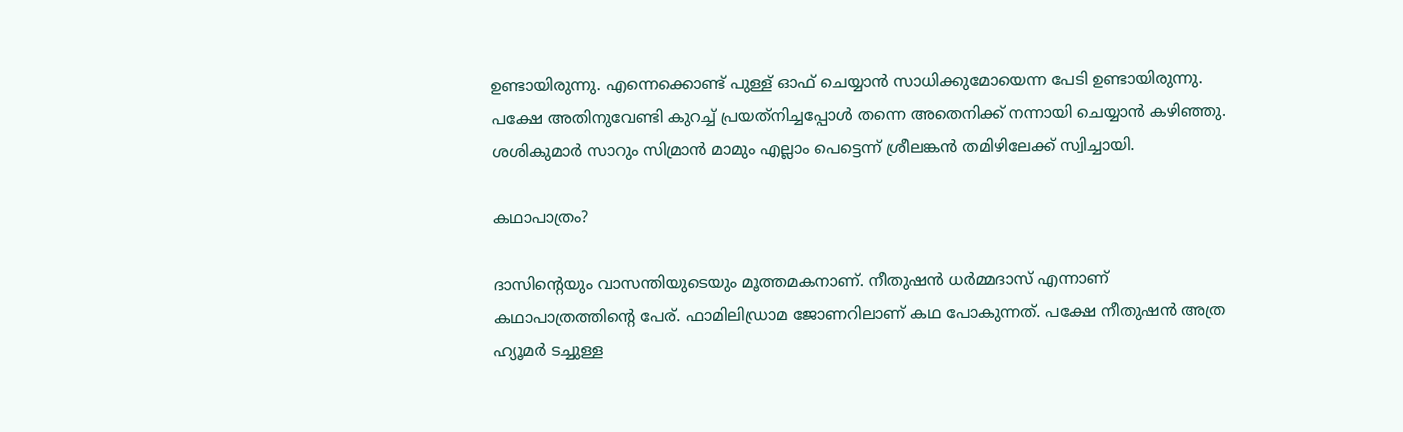ഉണ്ടായിരുന്നു. എന്നെക്കൊണ്ട് പുള്ള് ഓഫ് ചെയ്യാന്‍ സാധിക്കുമോയെന്ന പേടി ഉണ്ടായിരുന്നു. പക്ഷേ അതിനുവേണ്ടി കുറച്ച് പ്രയത്‌നിച്ചപ്പോള്‍ തന്നെ അതെനിക്ക് നന്നായി ചെയ്യാന്‍ കഴിഞ്ഞു. ശശികുമാര്‍ സാറും സിമ്രാന്‍ മാമും എല്ലാം പെട്ടെന്ന് ശ്രീലങ്കന്‍ തമിഴിലേക്ക് സ്വിച്ചായി.

കഥാപാത്രം?

ദാസിന്റെയും വാസന്തിയുടെയും മൂത്തമകനാണ്. നീതുഷന്‍ ധര്‍മ്മദാസ് എന്നാണ് കഥാപാത്രത്തിന്റെ പേര്. ഫാമിലിഡ്രാമ ജോണറിലാണ് കഥ പോകുന്നത്. പക്ഷേ നീതുഷന്‍ അത്ര ഹ്യൂമര്‍ ടച്ചുള്ള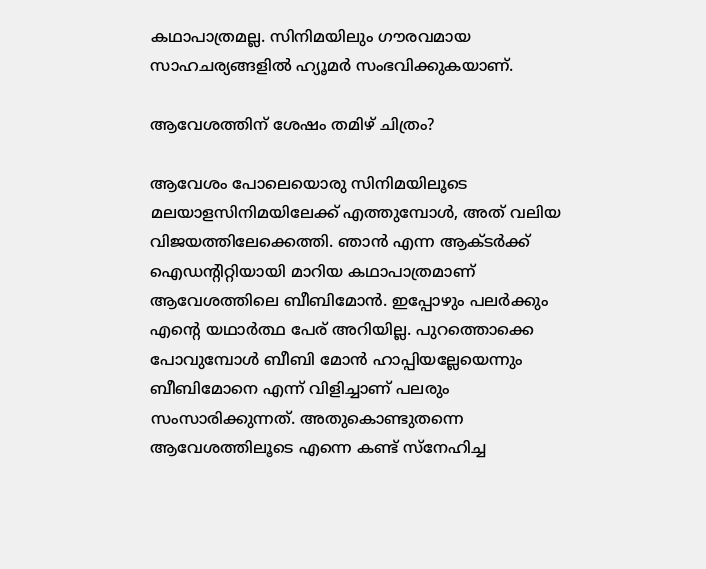കഥാപാത്രമല്ല. സിനിമയിലും ഗൗരവമായ സാഹചര്യങ്ങളില്‍ ഹ്യൂമര്‍ സംഭവിക്കുകയാണ്.

ആവേശത്തിന് ശേഷം തമിഴ് ചിത്രം?

ആവേശം പോലെയൊരു സിനിമയിലൂടെ മലയാളസിനിമയിലേക്ക് എത്തുമ്പോള്‍, അത് വലിയ വിജയത്തിലേക്കെത്തി. ഞാന്‍ എന്ന ആക്ടര്‍ക്ക് ഐഡന്റിറ്റിയായി മാറിയ കഥാപാത്രമാണ് ആവേശത്തിലെ ബീബിമോന്‍. ഇപ്പോഴും പലര്‍ക്കും എന്റെ യഥാര്‍ത്ഥ പേര് അറിയില്ല. പുറത്തൊക്കെ പോവുമ്പോള്‍ ബീബി മോന്‍ ഹാപ്പിയല്ലേയെന്നും ബീബിമോനെ എന്ന് വിളിച്ചാണ് പലരും സംസാരിക്കുന്നത്. അതുകൊണ്ടുതന്നെ ആവേശത്തിലൂടെ എന്നെ കണ്ട് സ്‌നേഹിച്ച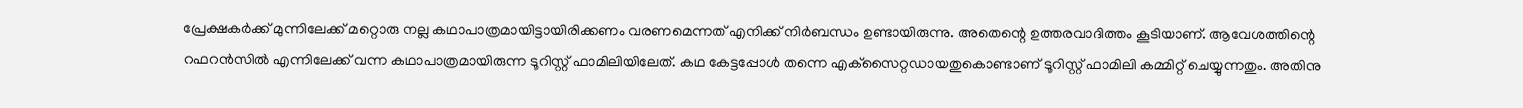പ്രേക്ഷകര്‍ക്ക് മുന്നിലേക്ക് മറ്റൊരു നല്ല കഥാപാത്രമായിട്ടായിരിക്കണം വരണമെന്നത് എനിക്ക് നിര്‍ബന്ധം ഉണ്ടായിരുന്നു. അതെന്റെ ഉത്തരവാദിത്തം കൂടിയാണ്. ആവേശത്തിന്റെ റഫറന്‍സില്‍ എന്നിലേക്ക് വന്ന കഥാപാത്രമായിരുന്ന ടൂറിസ്റ്റ് ഫാമിലിയിലേത്. കഥ കേട്ടപ്പോള്‍ തന്നെ എക്‌സൈറ്റഡായതുകൊണ്ടാണ് ടൂറിസ്റ്റ് ഫാമിലി കമ്മിറ്റ് ചെയ്യുന്നതും. അതിനു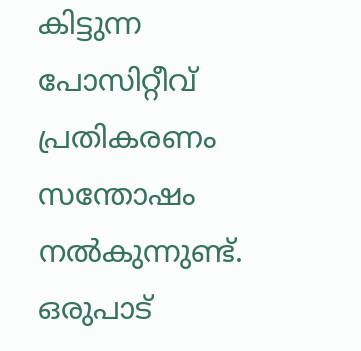കിട്ടുന്ന പോസിറ്റീവ് പ്രതികരണം സന്തോഷം നല്‍കുന്നുണ്ട്. ഒരുപാട്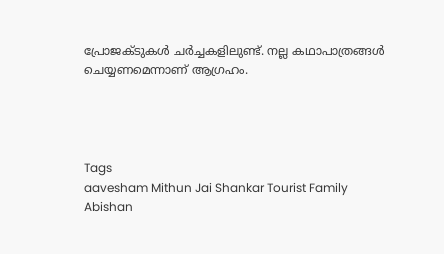പ്രോജക്ടുകള്‍ ചര്‍ച്ചകളിലുണ്ട്. നല്ല കഥാപാത്രങ്ങള്‍ ചെയ്യണമെന്നാണ് ആഗ്രഹം.




Tags
aavesham Mithun Jai Shankar Tourist Family Abishan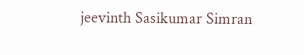jeevinth Sasikumar Simran